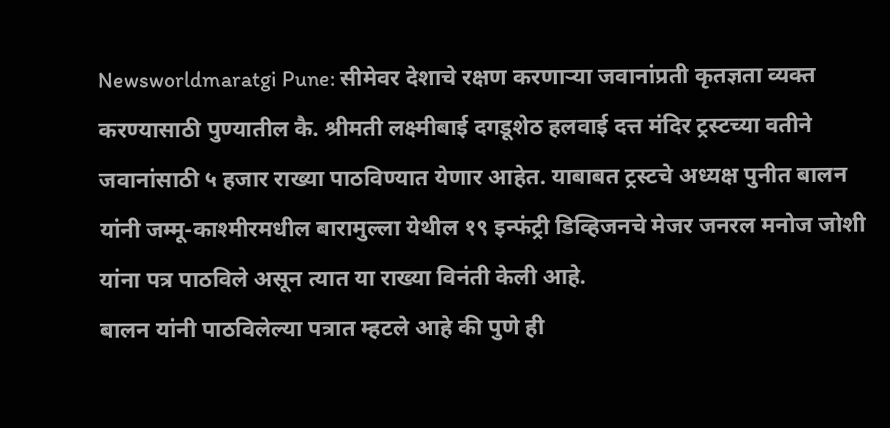Newsworldmaratgi Pune: सीमेवर देशाचे रक्षण करणाऱ्या जवानांप्रती कृतज्ञता व्यक्त करण्यासाठी पुण्यातील कै. श्रीमती लक्ष्मीबाई दगडूशेठ हलवाई दत्त मंदिर ट्रस्टच्या वतीने जवानांसाठी ५ हजार राख्या पाठविण्यात येणार आहेत. याबाबत ट्रस्टचे अध्यक्ष पुनीत बालन यांनी जम्मू-काश्मीरमधील बारामुल्ला येथील १९ इन्फंट्री डिव्हिजनचे मेजर जनरल मनोज जोशी यांना पत्र पाठविले असून त्यात या राख्या विनंती केली आहे.
बालन यांनी पाठविलेल्या पत्रात म्हटले आहे की पुणे ही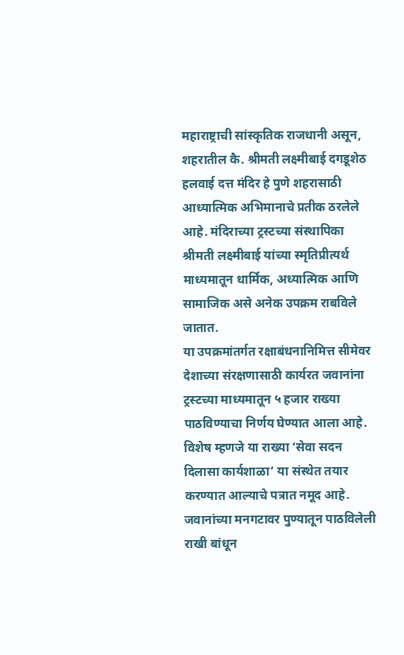महाराष्ट्राची सांस्कृतिक राजधानी असून, शहरातील कै. श्रीमती लक्ष्मीबाई दगडूशेठ हलवाई दत्त मंदिर हे पुणे शहरासाठी आध्यात्मिक अभिमानाचे प्रतीक ठरलेले आहे. मंदिराच्या ट्रस्टच्या संस्थापिका श्रीमती लक्ष्मीबाई यांच्या स्मृतिप्रीत्यर्थ माध्यमातून धार्मिक, अध्यात्मिक आणि सामाजिक असे अनेक उपक्रम राबविले जातात.
या उपक्रमांतर्गत रक्षाबंधनानिमित्त सीमेवर देशाच्या संरक्षणासाठी कार्यरत जवानांना ट्रस्टच्या माध्यमातून ५ हजार राख्या पाठविण्याचा निर्णय घेण्यात आला आहे. विशेष म्हणजे या राख्या ‘सेवा सदन दिलासा कार्यशाळा’ या संस्थेत तयार करण्यात आल्याचे पत्रात नमूद आहे. जवानांच्या मनगटावर पुण्यातून पाठविलेली राखी बांधून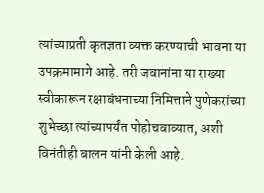त्यांच्याप्रती कृतज्ञता व्यक्त करण्याची भावना या उपक्रमामागे आहे. तरी जवानांना या राख्या स्वीकारून रक्षाबंधनाच्या निमित्ताने पुणेकरांच्या शुभेच्छा त्यांच्यापर्यंत पोहोचवाव्यात, अशी विनंतीही बालन यांनी केली आहे.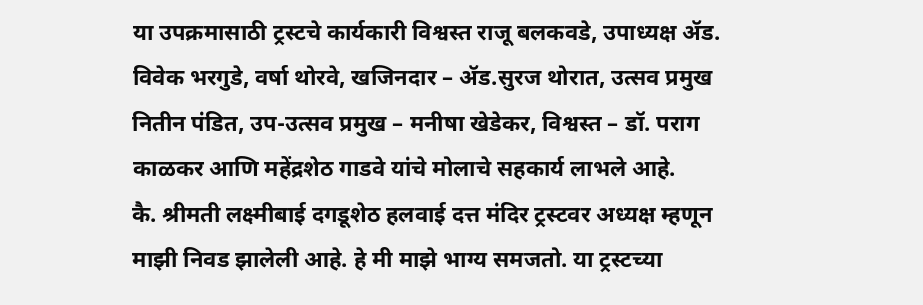या उपक्रमासाठी ट्रस्टचे कार्यकारी विश्वस्त राजू बलकवडे, उपाध्यक्ष ॲड. विवेक भरगुडे, वर्षा थोरवे, खजिनदार – ॲड.सुरज थोरात, उत्सव प्रमुख नितीन पंडित, उप-उत्सव प्रमुख – मनीषा खेडेकर, विश्वस्त – डॉ. पराग काळकर आणि महेंद्रशेठ गाडवे यांचे मोलाचे सहकार्य लाभले आहे.
कै. श्रीमती लक्ष्मीबाई दगडूशेठ हलवाई दत्त मंदिर ट्रस्टवर अध्यक्ष म्हणून माझी निवड झालेली आहे. हे मी माझे भाग्य समजतो. या ट्रस्टच्या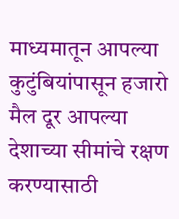माध्यमातून आपल्या कुटुंबियांपासून हजारो मैल दूर आपल्या देशाच्या सीमांचे रक्षण करण्यासाठी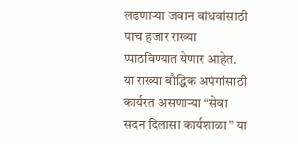लढणाऱ्या जवान बांधवांसाठी पाच हजार राख्या प्पाठविण्यात येणार आहेत. या राख्या बौद्धिक अपंगांसाठी कार्यरत असणाऱ्या “सेवा सदन दिलासा कार्यशाळा” या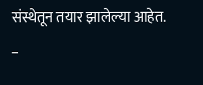संस्थेतून तयार झालेल्या आहेत.
–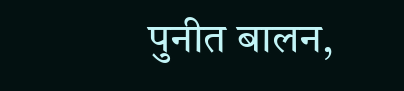पुनीत बालन,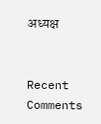अध्यक्ष


Recent Comments